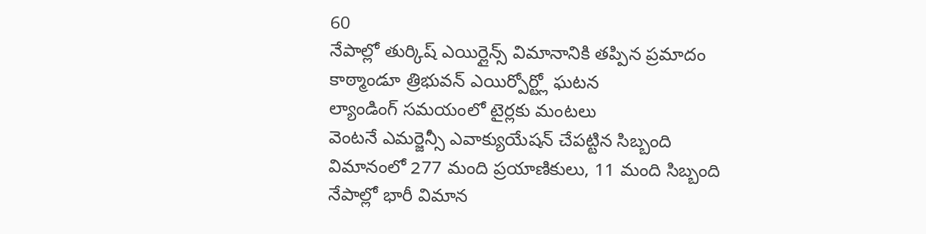60
నేపాల్లో తుర్కిష్ ఎయిర్లైన్స్ విమానానికి తప్పిన ప్రమాదం
కాఠ్మాండూ త్రిభువన్ ఎయిర్పోర్ట్లో ఘటన
ల్యాండింగ్ సమయంలో టైర్లకు మంటలు
వెంటనే ఎమర్జెన్సీ ఎవాక్యుయేషన్ చేపట్టిన సిబ్బంది
విమానంలో 277 మంది ప్రయాణికులు, 11 మంది సిబ్బంది
నేపాల్లో భారీ విమాన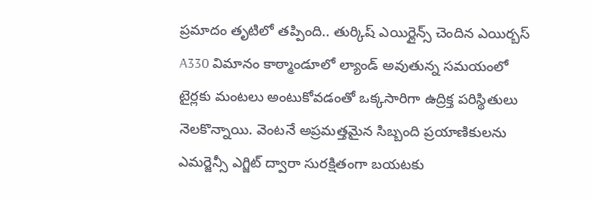ప్రమాదం తృటిలో తప్పింది.. తుర్కిష్ ఎయిర్లైన్స్ చెందిన ఎయిర్బస్ A330 విమానం కాఠ్మాండూలో ల్యాండ్ అవుతున్న సమయంలో టైర్లకు మంటలు అంటుకోవడంతో ఒక్కసారిగా ఉద్రిక్త పరిస్థితులు నెలకొన్నాయి. వెంటనే అప్రమత్తమైన సిబ్బంది ప్రయాణికులను ఎమర్జెన్సీ ఎగ్జిట్ ద్వారా సురక్షితంగా బయటకు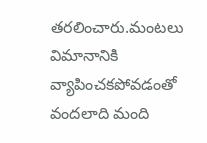తరలించారు.మంటలు విమానానికి వ్యాపించకపోవడంతో వందలాది మంది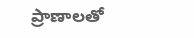ప్రాణాలతో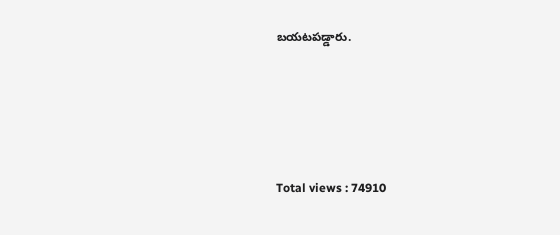బయటపడ్డారు.






Total views : 74910